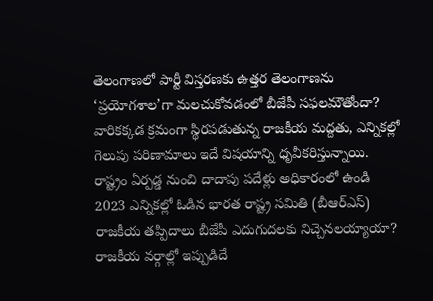తెలంగాణలో పార్టీ విస్తరణకు ఉత్తర తెలంగాణను ‘ప్రయోగశాల’గా మలచుకోవడంలో బీజేపీ సఫలమౌతోందా? వారికక్కడ క్రమంగా స్థిరపడుతున్న రాజకీయ మద్దతు, ఎన్నికల్లో గెలుపు పరిణామాలు ఇదే విషయాన్ని ధృవీకరిస్తున్నాయి. రాష్ట్రం ఏర్పడ్డ నుంచి దాదాపు పదేళ్లు అధికారంలో ఉండి 2023 ఎన్నికల్లో ఓడిన భారత రాష్ట్ర సమితి (బీఆర్ఎస్) రాజకీయ తప్పిదాలు బీజేపీ ఎదుగుదలకు నిచ్చెనలయ్యాయా? రాజకీయ వర్గాల్లో ఇప్పుడిదే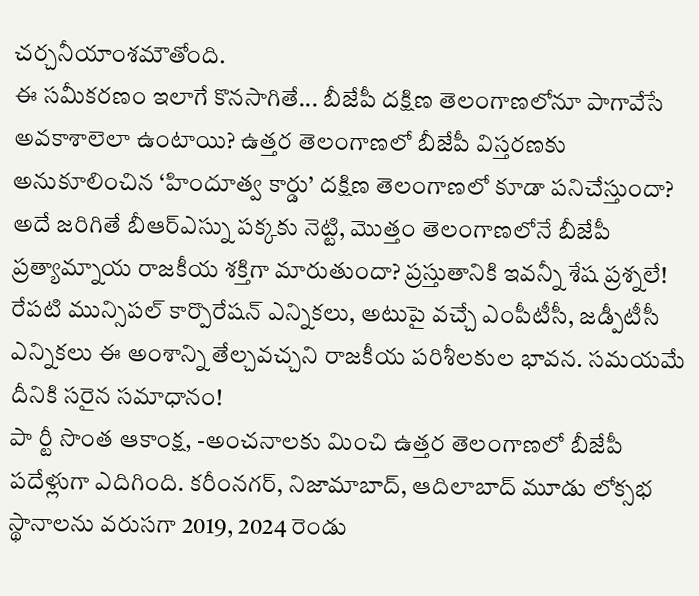చర్చనీయాంశమౌతోంది.
ఈ సమీకరణం ఇలాగే కొనసాగితే... బీజేపీ దక్షిణ తెలంగాణలోనూ పాగావేసే అవకాశాలెలా ఉంటాయి? ఉత్తర తెలంగాణలో బీజేపీ విస్తరణకు అనుకూలించిన ‘హిందూత్వ కార్డు’ దక్షిణ తెలంగాణలో కూడా పనిచేస్తుందా? అదే జరిగితే బీఆర్ఎస్ను పక్కకు నెట్టి, మొత్తం తెలంగాణలోనే బీజేపీ ప్రత్యామ్నాయ రాజకీయ శక్తిగా మారుతుందా? ప్రస్తుతానికి ఇవన్నీ శేష ప్రశ్నలే! రేపటి మున్సిపల్ కార్పొరేషన్ ఎన్నికలు, అటుపై వచ్చే ఎంపీటీసీ, జడ్పీటీసీ ఎన్నికలు ఈ అంశాన్ని తేల్చవచ్చని రాజకీయ పరిశీలకుల భావన. సమయమే దీనికి సరైన సమాధానం!
పా ర్టీ సొంత ఆకాంక్ష, -అంచనాలకు మించి ఉత్తర తెలంగాణలో బీజేపీ పదేళ్లుగా ఎదిగింది. కరీంనగర్, నిజామాబాద్, ఆదిలాబాద్ మూడు లోక్సభ స్థానాలను వరుసగా 2019, 2024 రెండు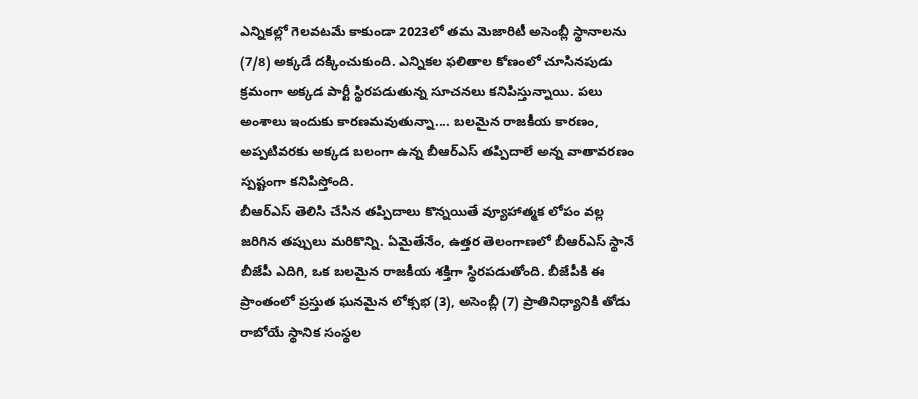ఎన్నికల్లో గెలవటమే కాకుండా 2023లో తమ మెజారిటీ అసెంబ్లీ స్థానాలను (7/8) అక్కడే దక్కించుకుంది. ఎన్నికల ఫలితాల కోణంలో చూసినపుడు క్రమంగా అక్కడ పార్టీ స్థిరపడుతున్న సూచనలు కనిపిస్తున్నాయి. పలు అంశాలు ఇందుకు కారణమవుతున్నా.... బలమైన రాజకీయ కారణం, అప్పటివరకు అక్కడ బలంగా ఉన్న బీఆర్ఎస్ తప్పిదాలే అన్న వాతావరణం స్పష్టంగా కనిపిస్తోంది.
బీఆర్ఎస్ తెలిసి చేసిన తప్పిదాలు కొన్నయితే వ్యూహాత్మక లోపం వల్ల జరిగిన తప్పులు మరికొన్ని. ఏమైతేనేం, ఉత్తర తెలంగాణలో బీఆర్ఎస్ స్థానే బీజేపీ ఎదిగి, ఒక బలమైన రాజకీయ శక్తిగా స్థిరపడుతోంది. బీజేపీకి ఈ ప్రాంతంలో ప్రస్తుత ఘనమైన లోక్సభ (3), అసెంబ్లీ (7) ప్రాతినిధ్యానికి తోడు రాబోయే స్థానిక సంస్థల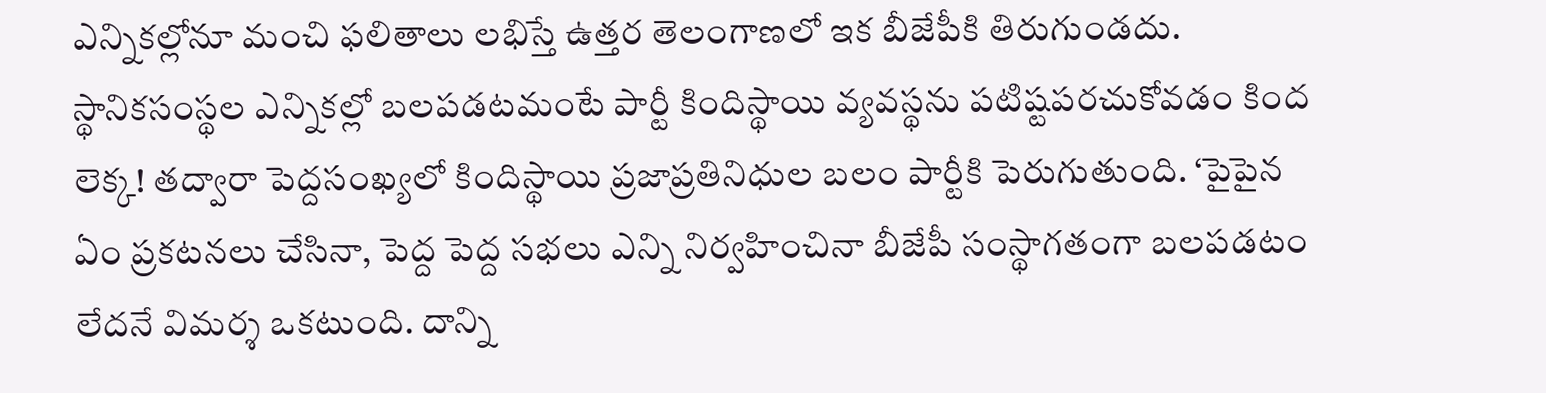ఎన్నికల్లోనూ మంచి ఫలితాలు లభిస్తే ఉత్తర తెలంగాణలో ఇక బీజేపీకి తిరుగుండదు.
స్థానికసంస్థల ఎన్నికల్లో బలపడటమంటే పార్టీ కిందిస్థాయి వ్యవస్థను పటిష్టపరచుకోవడం కింద లెక్క! తద్వారా పెద్దసంఖ్యలో కిందిస్థాయి ప్రజాప్రతినిధుల బలం పార్టీకి పెరుగుతుంది. ‘పైపైన ఏం ప్రకటనలు చేసినా, పెద్ద పెద్ద సభలు ఎన్ని నిర్వహించినా బీజేపీ సంస్థాగతంగా బలపడటం లేదనే విమర్శ ఒకటుంది. దాన్ని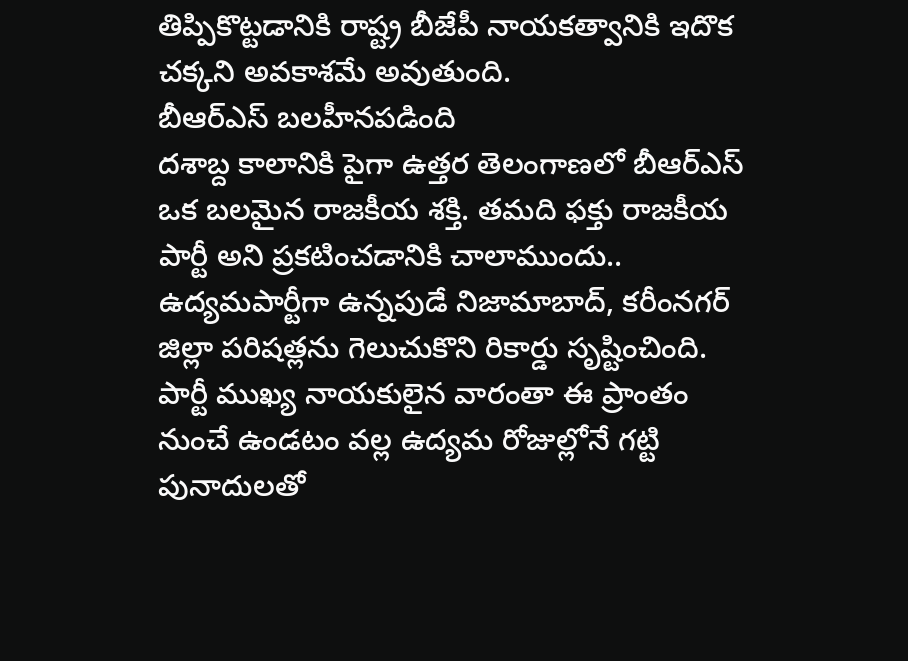తిప్పికొట్టడానికి రాష్ట్ర బీజేపీ నాయకత్వానికి ఇదొక చక్కని అవకాశమే అవుతుంది.
బీఆర్ఎస్ బలహీనపడింది
దశాబ్ద కాలానికి పైగా ఉత్తర తెలంగాణలో బీఆర్ఎస్ ఒక బలమైన రాజకీయ శక్తి. తమది ఫక్తు రాజకీయ పార్టీ అని ప్రకటించడానికి చాలాముందు.. ఉద్యమపార్టీగా ఉన్నపుడే నిజామాబాద్, కరీంనగర్ జిల్లా పరిషత్లను గెలుచుకొని రికార్డు సృష్టించింది. పార్టీ ముఖ్య నాయకులైన వారంతా ఈ ప్రాంతం నుంచే ఉండటం వల్ల ఉద్యమ రోజుల్లోనే గట్టి పునాదులతో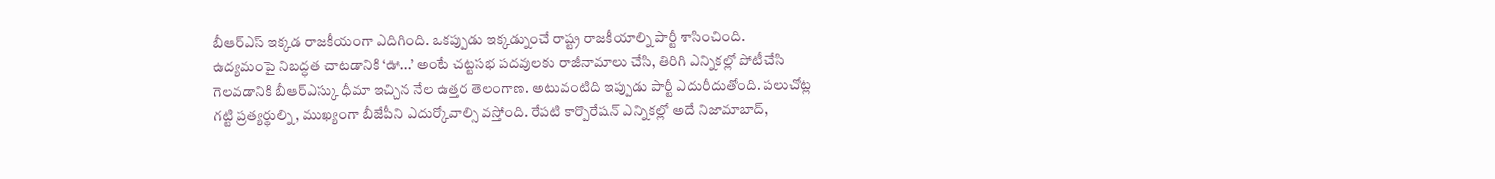బీఆర్ఎస్ ఇక్కడ రాజకీయంగా ఎదిగింది. ఒకప్పుడు ఇక్కడ్నుంచే రాష్ట్ర రాజకీయాల్ని పార్టీ శాసించింది.
ఉద్యమంపై నిబద్ధత చాటడానికి ‘ఊ...’ అంటే చట్టసభ పదవులకు రాజీనామాలు చేసి, తిరిగి ఎన్నికల్లో పోటీచేసి గెలవడానికి బీఆర్ఎస్కు ధీమా ఇచ్చిన నేల ఉత్తర తెలంగాణ. అటువంటిది ఇప్పుడు పార్టీ ఎదురీదుతోంది. పలుచోట్ల గట్టి ప్రత్యర్థుల్ని, ముఖ్యంగా బీజేపీని ఎదుర్కోవాల్సి వస్తోంది. రేపటి కార్పొరేషన్ ఎన్నికల్లో అదే నిజామాబాద్,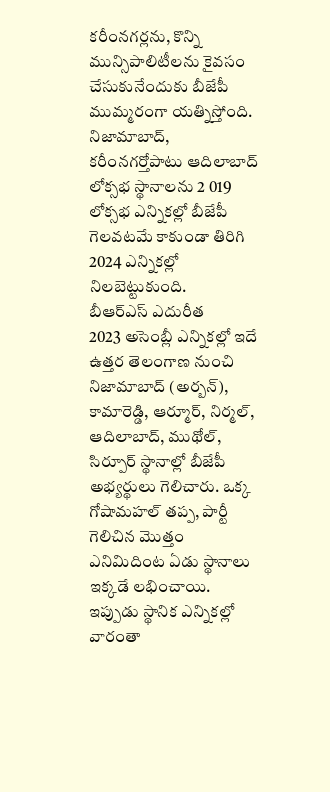కరీంనగర్లను, కొన్ని మున్సిపాలిటీలను కైవసం చేసుకునేందుకు బీజేపీ ముమ్మరంగా యత్నిస్తోంది. నిజామాబాద్, కరీంనగర్తోపాటు ఆదిలాబాద్ లోక్సభ స్థానాలను 2 019 లోక్సభ ఎన్నికల్లో బీజేపీ గెలవటమే కాకుండా తిరిగి 2024 ఎన్నికల్లో నిలబెట్టుకుంది.
బీఆర్ఎస్ ఎదురీత
2023 అసెంబ్లీ ఎన్నికల్లో ఇదే ఉత్తర తెలంగాణ నుంచి నిజామాబాద్ (అర్బన్), కామారెడ్డి, ఆర్మూర్, నిర్మల్, ఆదిలాబాద్, ముథోల్, సిర్పూర్ స్థానాల్లో బీజేపీ అభ్యర్థులు గెలిచారు. ఒక్క గోషామహల్ తప్ప, పార్టీ గెలిచిన మొత్తం ఎనిమిదింట ఏడు స్థానాలు ఇక్కడే లభించాయి. ఇప్పుడు స్థానిక ఎన్నికల్లో వారంతా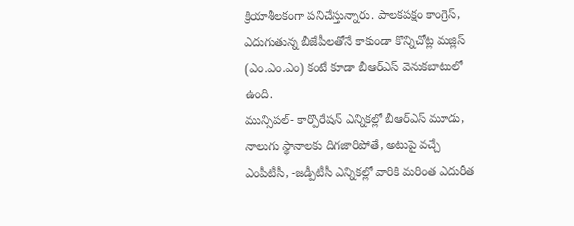క్రియాశీలకంగా పనిచేస్తున్నారు. పాలకపక్షం కాంగ్రెస్, ఎదుగుతున్న బీజేపీలతోనే కాకుండా కొన్నిచోట్ల మజ్లిస్ (ఎం.ఎం.ఎం) కంటే కూడా బీఆర్ఎస్ వెనుకబాటులో ఉంది.
మున్సిపల్- కార్పొరేషన్ ఎన్నికల్లో బీఆర్ఎస్ మూడు, నాలుగు స్థానాలకు దిగజారిపోతే, అటుపై వచ్చే ఎంపీటీసీ, -జడ్పీటీసీ ఎన్నికల్లో వారికి మరింత ఎదురీత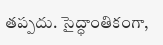తప్పదు. సైద్ధాంతికంగా,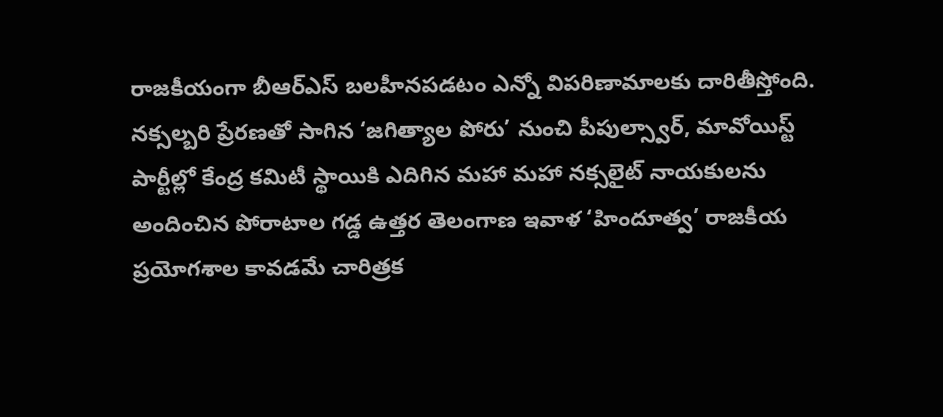రాజకీయంగా బీఆర్ఎస్ బలహీనపడటం ఎన్నో విపరిణామాలకు దారితీస్తోంది. నక్సల్బరి ప్రేరణతో సాగిన ‘జగిత్యాల పోరు’ నుంచి పీపుల్స్వార్, మావోయిస్ట్ పార్టీల్లో కేంద్ర కమిటీ స్థాయికి ఎదిగిన మహా మహా నక్సలైట్ నాయకులను అందించిన పోరాటాల గడ్డ ఉత్తర తెలంగాణ ఇవాళ ‘హిందూత్వ’ రాజకీయ ప్రయోగశాల కావడమే చారిత్రక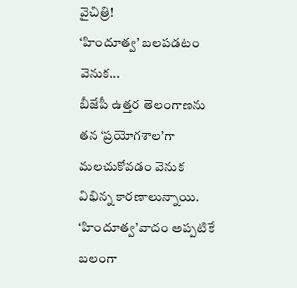వైచిత్రి!
‘హిందూత్వ’ బలపడటం వెనుక...
బీజేపీ ఉత్తర తెలంగాణను తన ‘ప్రయోగశాల’గా మలచుకోవడం వెనుక విభిన్న కారణాలున్నాయి. ‘హిందూత్వ’వాదం అప్పటికే బలంగా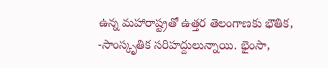ఉన్న మహారాష్ట్రతో ఉత్తర తెలంగాణకు భౌతిక, -సాంస్కృతిక సరిహద్దులున్నాయి. భైంసా,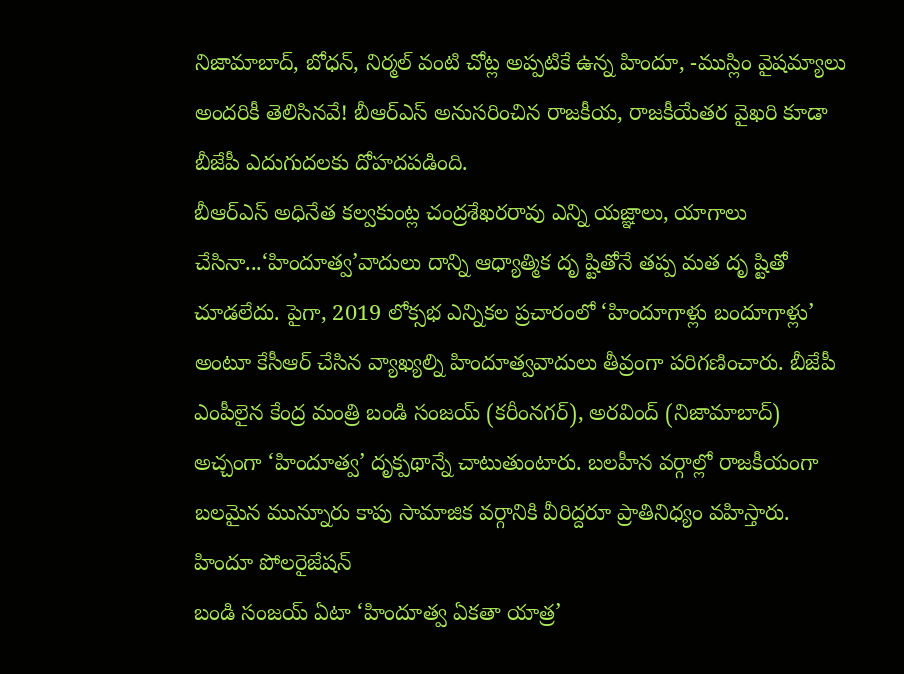నిజామాబాద్, బోధన్, నిర్మల్ వంటి చోట్ల అప్పటికే ఉన్న హిందూ, -ముస్లిం వైషమ్యాలు అందరికీ తెలిసినవే! బీఆర్ఎస్ అనుసరించిన రాజకీయ, రాజకీయేతర వైఖరి కూడా బీజేపీ ఎదుగుదలకు దోహదపడింది.
బీఆర్ఎస్ అధినేత కల్వకుంట్ల చంద్రశేఖరరావు ఎన్ని యజ్ఞాలు, యాగాలు చేసినా...‘హిందూత్వ’వాదులు దాన్ని ఆధ్యాత్మిక దృ ష్టితోనే తప్ప మత దృ ష్టితో చూడలేదు. పైగా, 2019 లోక్సభ ఎన్నికల ప్రచారంలో ‘హిందూగాళ్లు బందూగాళ్లు’ అంటూ కేసీఆర్ చేసిన వ్యాఖ్యల్ని హిందూత్వవాదులు తీవ్రంగా పరిగణించారు. బీజేపీ ఎంపీలైన కేంద్ర మంత్రి బండి సంజయ్ (కరీంనగర్), అరవింద్ (నిజామాబాద్) అచ్చంగా ‘హిందూత్వ’ దృక్పథాన్నే చాటుతుంటారు. బలహీన వర్గాల్లో రాజకీయంగా బలమైన మున్నూరు కాపు సామాజిక వర్గానికి వీరిద్దరూ ప్రాతినిధ్యం వహిస్తారు.
హిందూ పోలరైజేషన్
బండి సంజయ్ ఏటా ‘హిందూత్వ ఏకతా యాత్ర’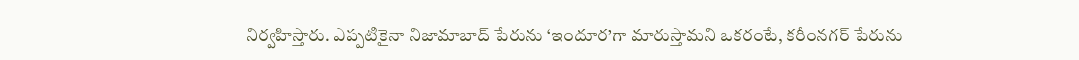నిర్వహిస్తారు. ఎప్పటికైనా నిజామాబాద్ పేరును ‘ఇందూర’గా మారుస్తామని ఒకరంటే, కరీంనగర్ పేరును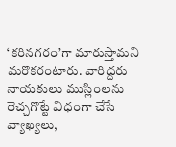‘కరినగరం’గా మారుస్తామని మరొకరంటారు. వారిద్దరు నాయకులు ముస్లింలను రెచ్చగొట్టే విధంగా చేసే వ్యాఖ్యలు,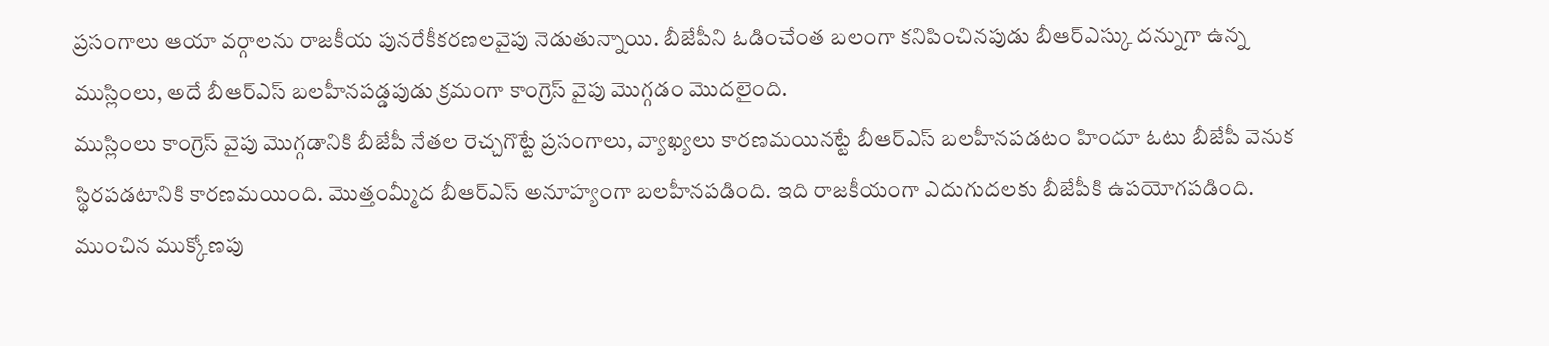ప్రసంగాలు ఆయా వర్గాలను రాజకీయ పునరేకీకరణలవైపు నెడుతున్నాయి. బీజేపీని ఓడించేంత బలంగా కనిపించినపుడు బీఆర్ఎస్కు దన్నుగా ఉన్న ముస్లింలు, అదే బీఆర్ఎస్ బలహీనపడ్డపుడు క్రమంగా కాంగ్రెస్ వైపు మొగ్గడం మొదలైంది.
ముస్లింలు కాంగ్రెస్ వైపు మొగ్గడానికి బీజేపీ నేతల రెచ్చగొట్టే ప్రసంగాలు, వ్యాఖ్యలు కారణమయినట్టే బీఆర్ఎస్ బలహీనపడటం హిందూ ఓటు బీజేపీ వెనుక స్థిరపడటానికి కారణమయింది. మొత్తంమ్మీద బీఆర్ఎస్ అనూహ్యంగా బలహీనపడింది. ఇది రాజకీయంగా ఎదుగుదలకు బీజేపీకి ఉపయోగపడింది.
ముంచిన ముక్కోణపు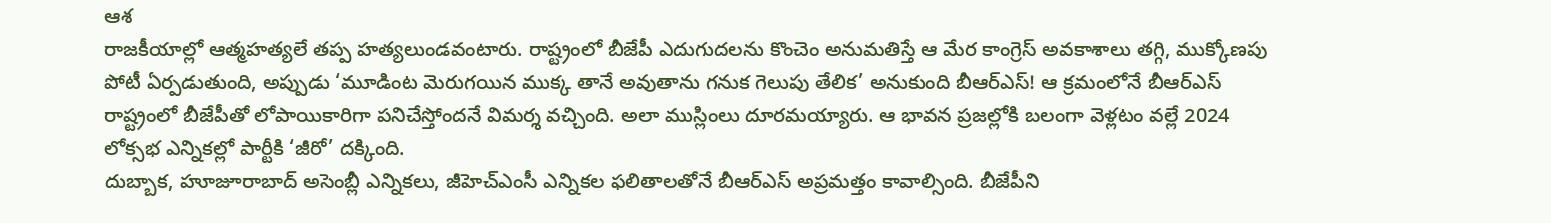ఆశ
రాజకీయాల్లో ఆత్మహత్యలే తప్ప హత్యలుండవంటారు. రాష్ట్రంలో బీజేపీ ఎదుగుదలను కొంచెం అనుమతిస్తే ఆ మేర కాంగ్రెస్ అవకాశాలు తగ్గి, ముక్కోణపు పోటీ ఏర్పడుతుంది, అప్పుడు ‘మూడింట మెరుగయిన ముక్క తానే అవుతాను గనుక గెలుపు తేలిక’ అనుకుంది బీఆర్ఎస్! ఆ క్రమంలోనే బీఆర్ఎస్ రాష్ట్రంలో బీజేపీతో లోపాయికారిగా పనిచేస్తోందనే విమర్శ వచ్చింది. అలా ముస్లింలు దూరమయ్యారు. ఆ భావన ప్రజల్లోకి బలంగా వెళ్లటం వల్లే 2024 లోక్సభ ఎన్నికల్లో పార్టీకి ‘జీరో’ దక్కింది.
దుబ్బాక, హూజూరాబాద్ అసెంబ్లీ ఎన్నికలు, జీహెచ్ఎంసీ ఎన్నికల ఫలితాలతోనే బీఆర్ఎస్ అప్రమత్తం కావాల్సింది. బీజేపీని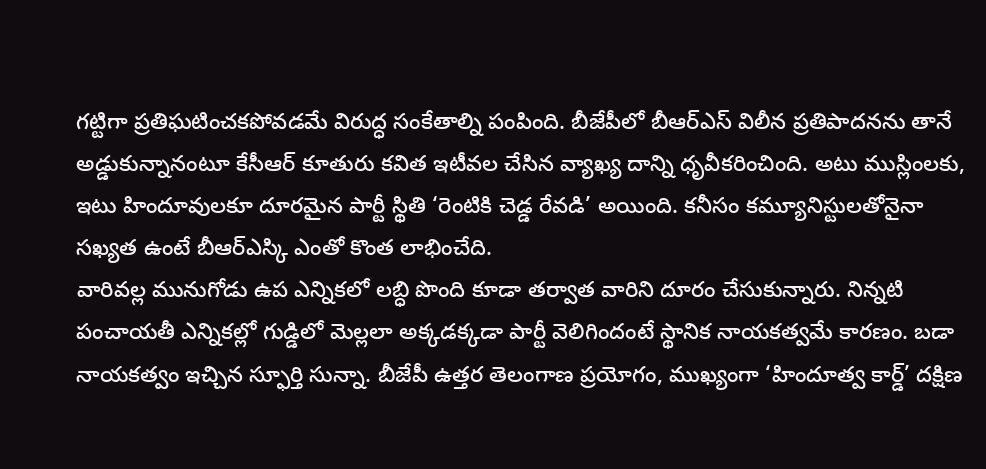గట్టిగా ప్రతిఘటించకపోవడమే విరుద్ధ సంకేతాల్ని పంపింది. బీజేపీలో బీఆర్ఎస్ విలీన ప్రతిపాదనను తానే అడ్డుకున్నానంటూ కేసీఆర్ కూతురు కవిత ఇటీవల చేసిన వ్యాఖ్య దాన్ని ధృవీకరించింది. అటు ముస్లింలకు, ఇటు హిందూవులకూ దూరమైన పార్టీ స్థితి ‘రెంటికి చెడ్డ రేవడి’ అయింది. కనీసం కమ్యూనిస్టులతోనైనా సఖ్యత ఉంటే బీఆర్ఎస్కి ఎంతో కొంత లాభించేది.
వారివల్ల మునుగోడు ఉప ఎన్నికలో లబ్ధి పొంది కూడా తర్వాత వారిని దూరం చేసుకున్నారు. నిన్నటి పంచాయతీ ఎన్నికల్లో గుడ్డిలో మెల్లలా అక్కడక్కడా పార్టీ వెలిగిందంటే స్థానిక నాయకత్వమే కారణం. బడా నాయకత్వం ఇచ్చిన స్ఫూర్తి సున్నా. బీజేపీ ఉత్తర తెలంగాణ ప్రయోగం, ముఖ్యంగా ‘హిందూత్వ కార్డ్’ దక్షిణ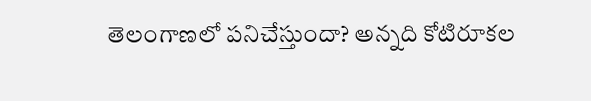తెలంగాణలో పనిచేస్తుందా? అన్నది కోటిరూకల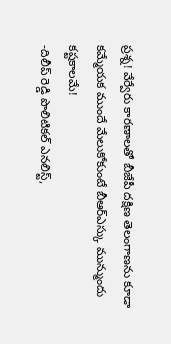ప్రశ్న! వేర్వేరు కారణాలతో బీజేపీ దక్షిణ తెలంగాణను కూడా కమ్మేయక ముందే మేలుకోకుంటే బీఆర్ఎస్కు మున్ముందు కష్టకాలమే!
-దిలీప్ రెడ్డి పొలిటికల్ ఎనలిస్ట్,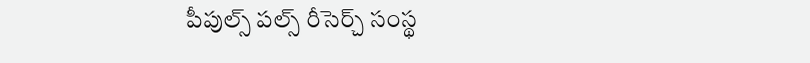పీపుల్స్ పల్స్ రీసెర్చ్ సంస్థ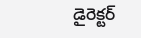డైరెక్టర్